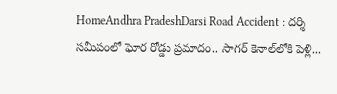HomeAndhra PradeshDarsi Road Accident : దర్శి సమీపంలో ఘోర రోడ్డు ప్రమాదం.. సాగర్‌ కెనాల్‌లోకి పెళ్లి...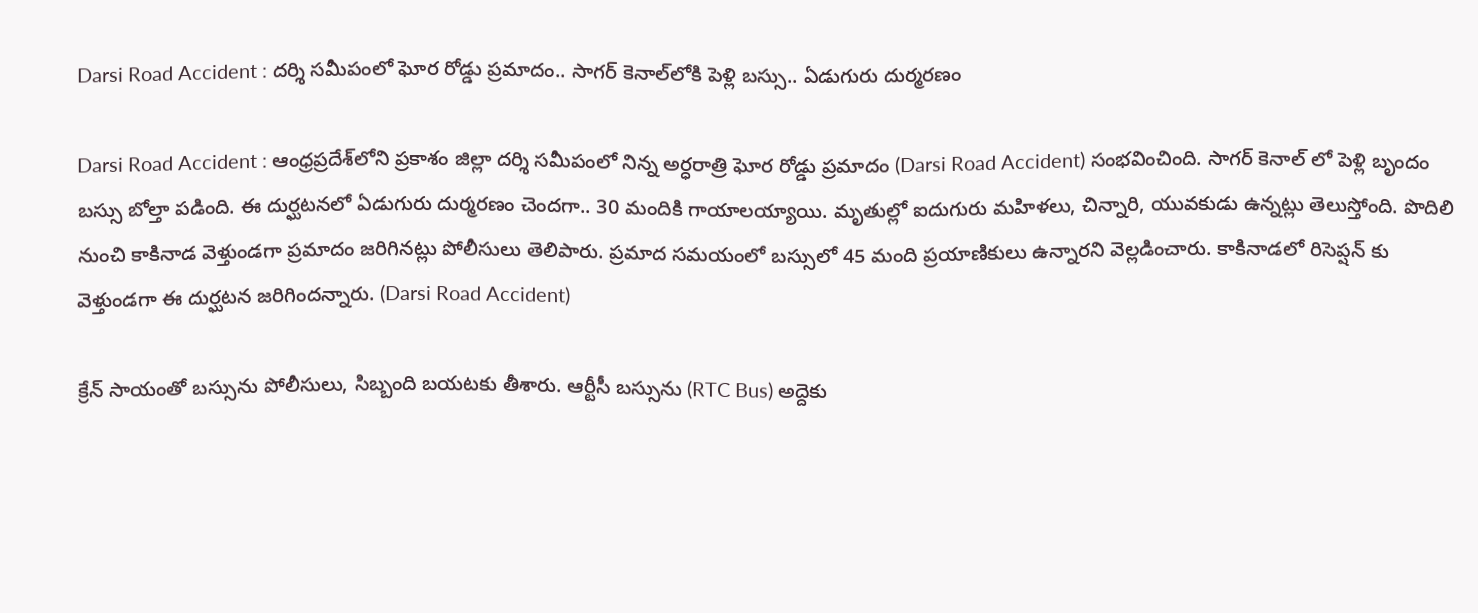Darsi Road Accident : దర్శి సమీపంలో ఘోర రోడ్డు ప్రమాదం.. సాగర్‌ కెనాల్‌లోకి పెళ్లి బస్సు.. ఏడుగురు దుర్మరణం

Darsi Road Accident : ఆంధ్రప్రదేశ్‌లోని ప్రకాశం జిల్లా దర్శి సమీపంలో నిన్న అర్ధరాత్రి ఘోర రోడ్డు ప్రమాదం (Darsi Road Accident) సంభవించింది. సాగర్ కెనాల్ లో పెళ్లి బృందం బస్సు బోల్తా పడింది. ఈ దుర్ఘటనలో ఏడుగురు దుర్మరణం చెందగా.. 30 మందికి గాయాలయ్యాయి. మృతుల్లో ఐదుగురు మహిళలు, చిన్నారి, యువకుడు ఉన్నట్లు తెలుస్తోంది. పొదిలి నుంచి కాకినాడ వెళ్తుండగా ప్రమాదం జరిగినట్లు పోలీసులు తెలిపారు. ప్రమాద సమయంలో బస్సులో 45 మంది ప్రయాణికులు ఉన్నారని వెల్లడించారు. కాకినాడలో రిసెప్షన్ కు వెళ్తుండగా ఈ దుర్ఘటన జరిగిందన్నారు. (Darsi Road Accident)

క్రేన్ సాయంతో బస్సును పోలీసులు, సిబ్బంది బయటకు తీశారు. ఆర్టీసీ బస్సును (RTC Bus) అద్దెకు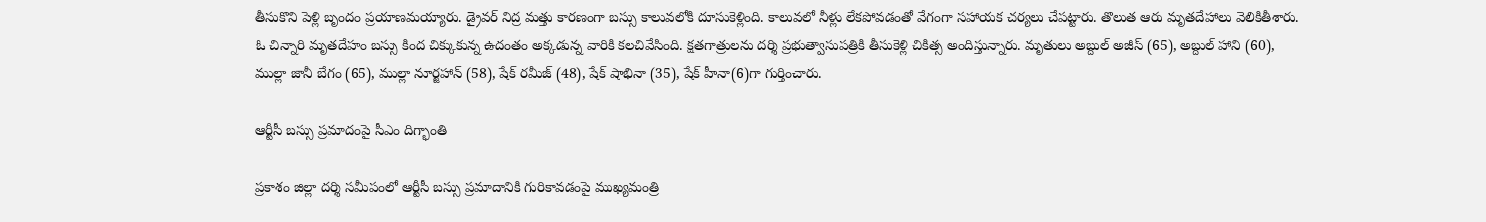తీసుకొని పెళ్లి బృందం ప్రయాణమయ్యారు. డ్రైవర్ నిద్ర మత్తు కారణంగా బస్సు కాలువలోకి దూసుకెళ్లింది. కాలువలో నీళ్లు లేకపోవడంతో వేగంగా సహాయక చర్యలు చేపట్టారు. తొలుత ఆరు మృతదేహాలు వెలికితీశారు. ఓ చిన్నారి మృతదేహం బస్సు కింద చిక్కుకున్న ఉదంతం అక్కడున్న వారికి కలచివేసింది. క్షతగాత్రులను దర్శి ప్రభుత్వాసుపత్రికి తీసుకెళ్లి చికిత్స అందిస్తున్నారు. మృతులు అబ్దుల్ అజీస్ (65), అబ్దుల్ హాని (60), ముల్లా జానీ బేగం (65), ముల్లా నూర్జహాన్ (58), షేక్ రమీజ్ (48), షేక్ షాభినా (35), షేక్ హీనా(6)గా గుర్తించారు.

ఆర్టీసీ బస్సు ప్రమాదంపై సీఎం దిగ్భాంతి

ప్రకాశం జిల్లా దర్శి సమీపంలో ఆర్టీసీ బస్సు ప్రమాదానికి గురికావడంపై ముఖ్యమంత్రి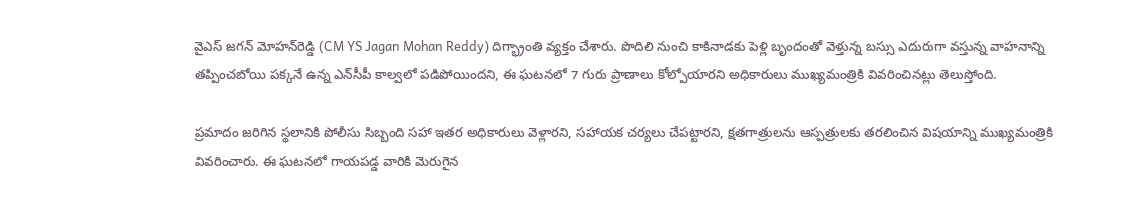వైఎస్‌ జగన్‌ మోహన్‌రెడ్డి (CM YS Jagan Mohan Reddy) దిగ్భ్రాంతి వ్యక్తం చేశారు. పొదిలి నుంచి కాకినాడకు పెళ్లి బృందంతో వెళ్తున్న బస్సు ఎదురుగా వస్తున్న వాహనాన్ని తప్పించబోయి పక్కనే ఉన్న ఎన్‌సీపీ కాల్వలో పడిపోయిందని, ఈ ఘటనలో 7 గురు ప్రాణాలు కోల్పోయారని అధికారులు ముఖ్యమంత్రికి వివరించినట్లు తెలుస్తోంది.

ప్రమాదం జరిగిన స్థలానికి పోలీసు సిబ్బంది సహా ఇతర అధికారులు వెళ్లారని, సహాయక చర్యలు చేపట్టారని, క్షతగాత్రులను ఆస్పత్రులకు తరలించిన విషయాన్ని ముఖ్యమంత్రికి వివరించారు. ఈ ఘటనలో గాయపడ్డ వారికి మెరుగైన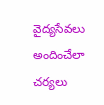వైద్యసేవలు అందించేలా చర్యలు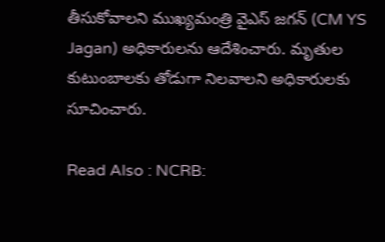తీసుకోవాలని ముఖ్యమంత్రి వైఎస్‌ జగన్‌ (CM YS Jagan) అధికారులను ఆదేశించారు. మృతుల కుటుంబాలకు తోడుగా నిలవాలని అధికారులకు సూచించారు.

Read Also : NCRB: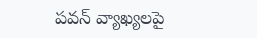పవన్‌ వ్యాఖ్యలపై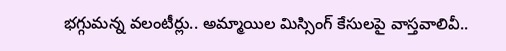భగ్గుమన్న వలంటీర్లు.. అమ్మాయిల మిస్సింగ్‌ కేసులపై వాస్తవాలివీ..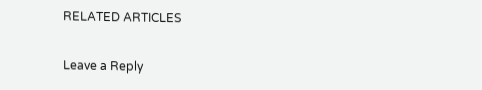RELATED ARTICLES

Leave a Reply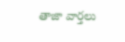తాజా వార్తలు